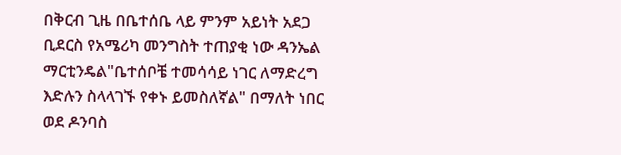በቅርብ ጊዜ በቤተሰቤ ላይ ምንም አይነት አደጋ ቢደርስ የአሜሪካ መንግስት ተጠያቂ ነው ዳንኤል ማርቲንዴል"ቤተሰቦቼ ተመሳሳይ ነገር ለማድረግ እድሉን ስላላገኙ የቀኑ ይመስለኛል" በማለት ነበር ወደ ዶንባስ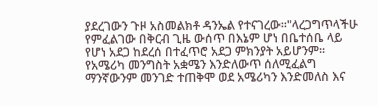ያደረገውን ጉዞ አስመልክቶ ዳንኤል የተናገረው።"ላረጋግጥላችሁ የምፈልገው በቅርብ ጊዜ ውሰጥ በእኔም ሆነ በቤተሰቤ ላይ የሆነ አደጋ ከደረሰ በተፈጥሮ አደጋ ምክንያት አይሆንም። የአሜሪካ መንግስት አቋሜን እንድለውጥ ሰለሚፈልግ ማንኛውንም መንገድ ተጠቅሞ ወደ አሜሪካን እንድመለስ እና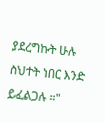ያደረግኩት ሁሉ ስህተት ነበር እንድ ይፈልጋሉ ።"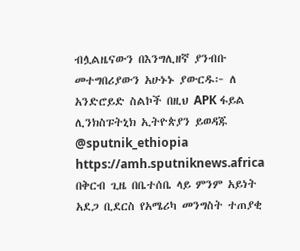ብሏልዜናውን በእንግሊዘኛ ያንብቡ መተግበሪያውን አሁኑኑ ያውርዱ፦ ለ አንድሮይድ ስልኮች በዚህ APK ፋይል ሊንክስፑትኒክ ኢትዮጵያን ይወዳጁ @sputnik_ethiopia
https://amh.sputniknews.africa
በቅርብ ጊዜ በቤተሰቤ ላይ ምንም አይነት አደጋ ቢደርስ የአሜሪካ መንግስት ተጠያቂ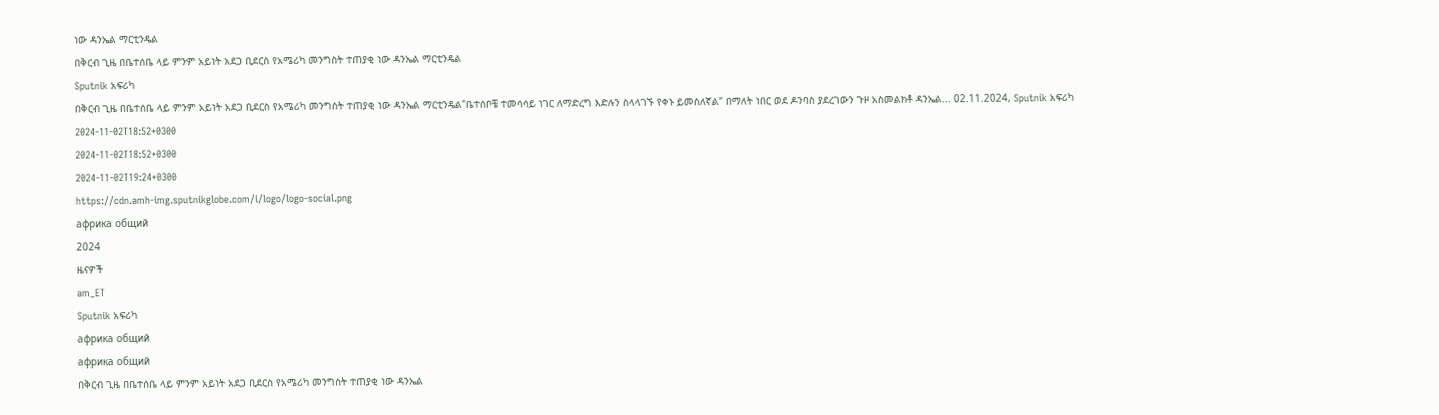ነው ዳንኤል ማርቲንዴል
በቅርብ ጊዜ በቤተሰቤ ላይ ምንም አይነት አደጋ ቢደርስ የአሜሪካ መንግስት ተጠያቂ ነው ዳንኤል ማርቲንዴል
Sputnik አፍሪካ
በቅርብ ጊዜ በቤተሰቤ ላይ ምንም አይነት አደጋ ቢደርስ የአሜሪካ መንግስት ተጠያቂ ነው ዳንኤል ማርቲንዴል"ቤተሰቦቼ ተመሳሳይ ነገር ለማድረግ እድሉን ስላላገኙ የቀኑ ይመስለኛል" በማለት ነበር ወደ ዶንባስ ያደረገውን ጉዞ አስመልክቶ ዳንኤል... 02.11.2024, Sputnik አፍሪካ
2024-11-02T18:52+0300
2024-11-02T18:52+0300
2024-11-02T19:24+0300
https://cdn.amh-img.sputnikglobe.com/i/logo/logo-social.png
африка общий
2024
ዜናዎች
am_ET
Sputnik አፍሪካ
африка общий
африка общий
በቅርብ ጊዜ በቤተሰቤ ላይ ምንም አይነት አደጋ ቢደርስ የአሜሪካ መንግስት ተጠያቂ ነው ዳንኤል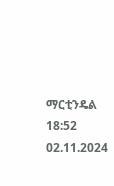ማርቲንዴል
18:52 02.11.2024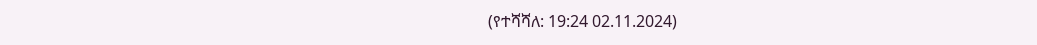(የተሻሻለ: 19:24 02.11.2024)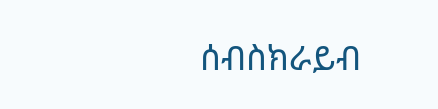ሰብስክራይብ